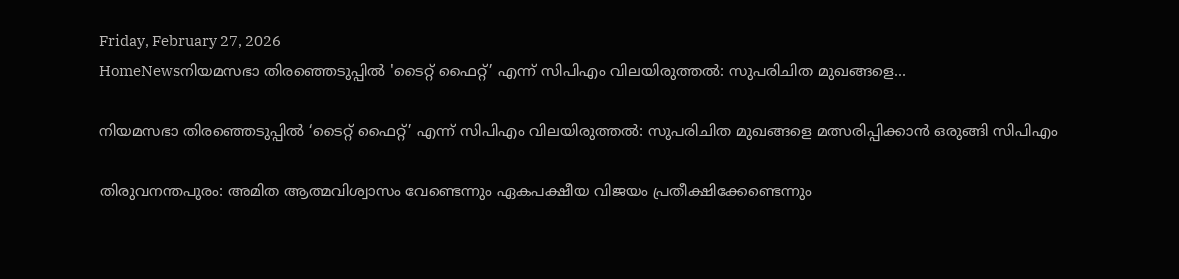Friday, February 27, 2026
HomeNewsനിയമസഭാ തിരഞ്ഞെടുപ്പിൽ 'ടൈറ്റ് ഫൈറ്റ്’ എന്ന് സിപിഎം വിലയിരുത്തൽ: സുപരിചിത മുഖങ്ങളെ...

നിയമസഭാ തിരഞ്ഞെടുപ്പിൽ ‘ടൈറ്റ് ഫൈറ്റ്’ എന്ന് സിപിഎം വിലയിരുത്തൽ: സുപരിചിത മുഖങ്ങളെ മത്സരിപ്പിക്കാൻ ഒരുങ്ങി സിപിഎം

തിരുവനന്തപുരം: അമിത ആത്മവിശ്വാസം വേണ്ടെന്നും ഏകപക്ഷീയ വിജയം പ്രതീക്ഷിക്കേണ്ടെന്നും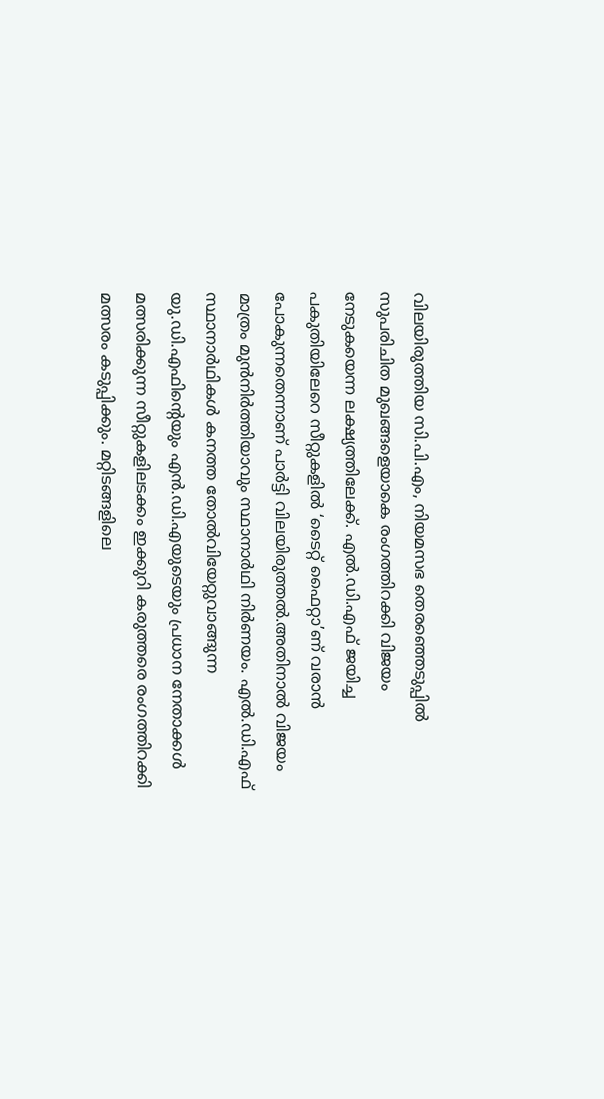വിലയിരുത്തിയ സി.പി.എം, നിയമസഭ തെരഞ്ഞെടുപ്പിൽ സുപരിചിത മുഖങ്ങളെയാകെ രംഗത്തിറക്കി വിജയം നേടുകയെന്ന ലക്ഷ്യത്തിലേക്ക്. എൽ.ഡി.എഫ് ജയിച്ച പകുതിയിലേറെ സീറ്റുകളിൽ ‘ടൈറ്റ് ഫൈറ്റാ’ണ് വരാൻ പോകുന്നതെന്നാണ് പാർട്ടി വിലയിരുത്തൽ.അതിനാൽ വിജയം മാത്രം മുൻനിർത്തിയാവും സ്ഥാനാർഥി നിർണയം. എൽ.ഡി.എഫ് സ്ഥാനാർഥികൾ കനത്ത തോൽവിയേറ്റുവാങ്ങുന്ന യു.ഡി.എഫിന്‍റെയും എൻ.ഡി.എയുടെയും പ്രധാന നേതാക്കൾ മത്സരിക്കുന്ന സീറ്റുകളിലടക്കം ഇക്കുറി കരുത്തരെ രംഗത്തിറക്കി മത്സരം കടുപ്പിക്കും. മറ്റിടങ്ങളിലെ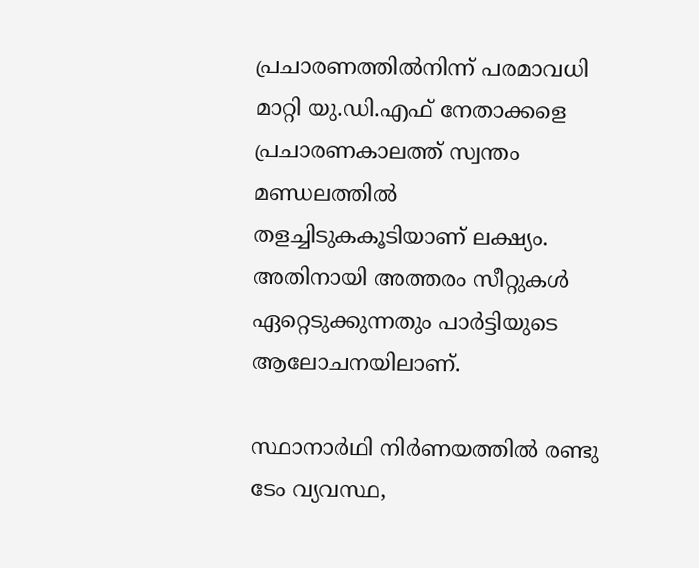പ്രചാരണത്തിൽനിന്ന് പരമാവധി മാറ്റി യു.ഡി.എഫ് നേതാക്കളെ പ്രചാരണകാലത്ത് സ്വന്തം മണ്ഡലത്തിൽ തളച്ചിടുകകൂടിയാണ് ലക്ഷ്യം. അതിനായി അത്തരം സീറ്റുകൾ ഏറ്റെടുക്കുന്നതും പാർട്ടിയുടെ ആലോചനയിലാണ്.

സ്ഥാനാർഥി നിർണയത്തിൽ രണ്ടു ടേം വ്യവസ്ഥ,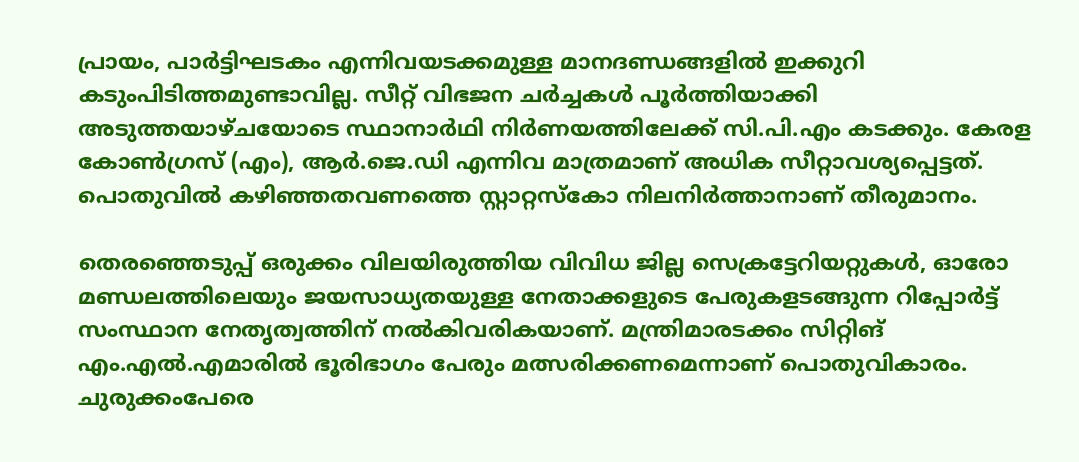പ്രായം, പാർട്ടിഘടകം എന്നിവയടക്കമുള്ള മാനദണ്ഡങ്ങളിൽ ഇക്കുറി കടുംപിടിത്തമുണ്ടാവില്ല. സീറ്റ് വിഭജന ചർച്ചകൾ പൂർത്തിയാക്കി അടുത്തയാഴ്ചയോടെ സ്ഥാനാർഥി നിർണയത്തിലേക്ക് സി.പി.എം കടക്കും. കേരള കോൺഗ്രസ് (എം), ആർ.ജെ.ഡി എന്നിവ മാത്രമാണ് അധിക സീറ്റാവശ്യപ്പെട്ടത്. പൊതുവിൽ കഴിഞ്ഞതവണത്തെ സ്റ്റാറ്റസ്കോ നിലനിർത്താനാണ് തീരുമാനം.

തെരഞ്ഞെടുപ്പ് ഒരുക്കം വിലയിരുത്തിയ വിവിധ ജില്ല സെക്രട്ടേറിയറ്റുകൾ, ഓരോ മണ്ഡലത്തിലെയും ജയസാധ്യതയുള്ള നേതാക്കളുടെ പേരുകളടങ്ങുന്ന റിപ്പോർട്ട് സംസ്ഥാന നേതൃത്വത്തിന് നൽകിവരികയാണ്. മന്ത്രിമാരടക്കം സിറ്റിങ് എം.എൽ.എമാരിൽ ഭൂരിഭാഗം പേരും മത്സരിക്കണമെന്നാണ് പൊതുവികാരം. ചുരുക്കംപേരെ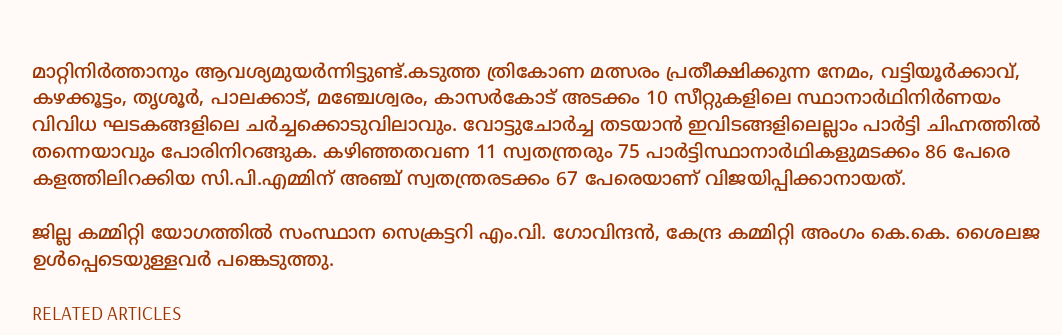മാറ്റിനിർത്താനും ആവശ്യമുയർന്നിട്ടുണ്ട്.കടുത്ത ത്രികോണ മത്സരം പ്രതീക്ഷിക്കുന്ന നേമം, വട്ടിയൂർക്കാവ്, കഴക്കൂട്ടം, തൃശൂർ, പാലക്കാട്, മഞ്ചേശ്വരം, കാസർകോട് അടക്കം 10 സീറ്റുകളിലെ സ്ഥാനാർഥിനിർണയം വിവിധ ഘടകങ്ങളിലെ ചർച്ചക്കൊടുവിലാവും. വോട്ടുചോർച്ച തടയാൻ ഇവിടങ്ങളിലെല്ലാം പാർട്ടി ചിഹ്നത്തിൽ തന്നെയാവും പോരിനിറങ്ങുക. കഴിഞ്ഞതവണ 11 സ്വതന്ത്രരും 75 പാർട്ടിസ്ഥാനാർഥികളുമടക്കം 86 പേരെ കളത്തിലിറക്കിയ സി.പി.എമ്മിന് അഞ്ച് സ്വതന്ത്രരടക്കം 67 പേരെയാണ് വിജയിപ്പിക്കാനായത്.

ജില്ല കമ്മിറ്റി യോഗത്തിൽ സംസ്ഥാന സെക്രട്ടറി എം.വി. ഗോവിന്ദന്‍, കേന്ദ്ര കമ്മിറ്റി അംഗം കെ.കെ. ശൈലജ ഉള്‍പ്പെടെയുള്ളവർ പങ്കെടുത്തു.

RELATED ARTICLES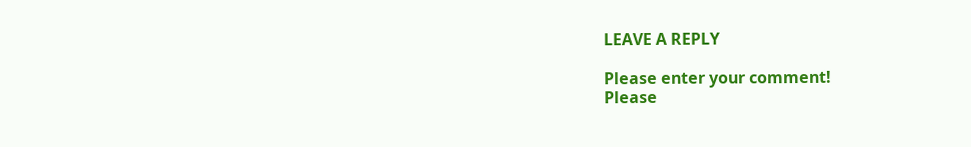LEAVE A REPLY

Please enter your comment!
Please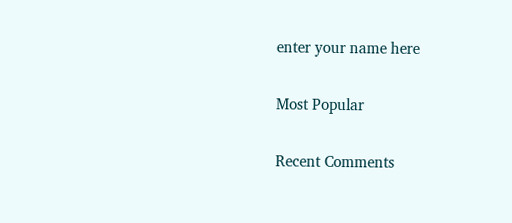enter your name here

Most Popular

Recent Comments